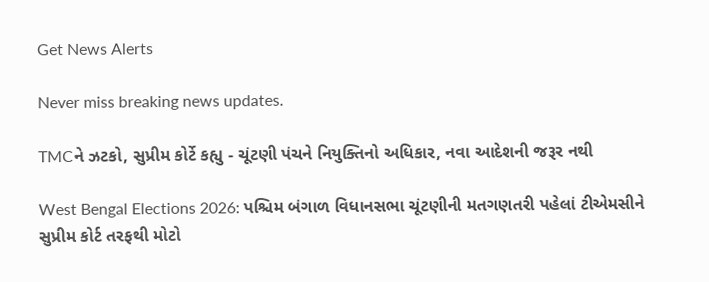Get News Alerts

Never miss breaking news updates.

TMCને ઝટકો, સુપ્રીમ કોર્ટે કહ્યુ - ચૂંટણી પંચને નિયુક્તિનો અધિકાર, નવા આદેશની જરૂર નથી

West Bengal Elections 2026: પશ્ચિમ બંગાળ વિધાનસભા ચૂંટણીની મતગણતરી પહેલાં ટીએમસીને સુપ્રીમ કોર્ટ તરફથી મોટો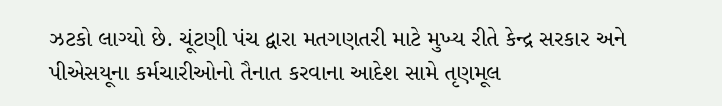ઝટકો લાગ્યો છે. ચૂંટણી પંચ દ્વારા મતગણતરી માટે મુખ્ય રીતે કેન્દ્ર સરકાર અને પીએસયૂના કર્મચારીઓનો તૈનાત કરવાના આદેશ સામે તૃણમૂલ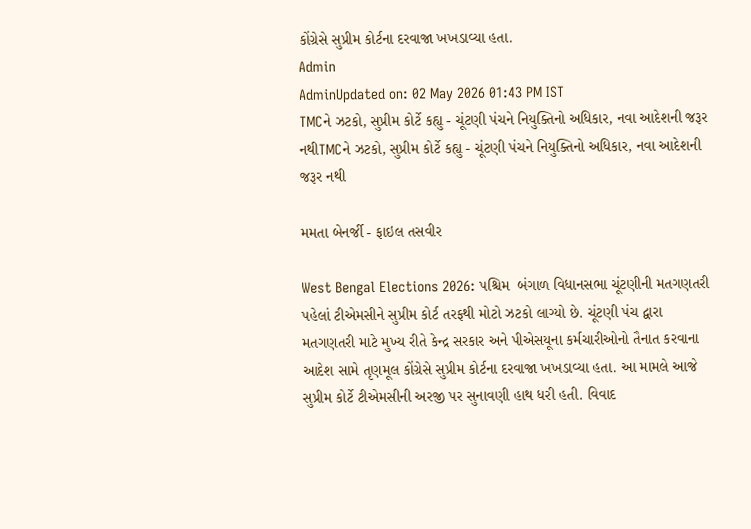કોંગ્રેસે સુપ્રીમ કોર્ટના દરવાજા ખખડાવ્યા હતા.
Admin
AdminUpdated on: 02 May 2026 01:43 PM IST
TMCને ઝટકો, સુપ્રીમ કોર્ટે કહ્યુ - ચૂંટણી પંચને નિયુક્તિનો અધિકાર, નવા આદેશની જરૂર નથીTMCને ઝટકો, સુપ્રીમ કોર્ટે કહ્યુ - ચૂંટણી પંચને નિયુક્તિનો અધિકાર, નવા આદેશની જરૂર નથી

મમતા બેનર્જી - ફાઇલ તસવીર

West Bengal Elections 2026: પશ્ચિમ  બંગાળ વિધાનસભા ચૂંટણીની મતગણતરી પહેલાં ટીએમસીને સુપ્રીમ કોર્ટ તરફથી મોટો ઝટકો લાગ્યો છે. ચૂંટણી પંચ દ્વારા મતગણતરી માટે મુખ્ય રીતે કેન્દ્ર સરકાર અને પીએસયૂના કર્મચારીઓનો તૈનાત કરવાના આદેશ સામે તૃણમૂલ કોંગ્રેસે સુપ્રીમ કોર્ટના દરવાજા ખખડાવ્યા હતા. આ મામલે આજે સુપ્રીમ કોર્ટે ટીએમસીની અરજી પર સુનાવણી હાથ ધરી હતી. વિવાદ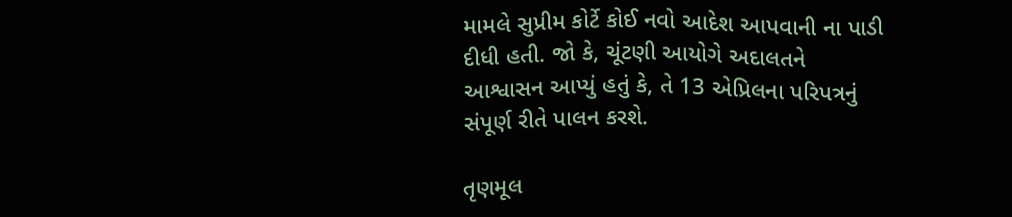મામલે સુપ્રીમ કોર્ટે કોઈ નવો આદેશ આપવાની ના પાડી દીધી હતી. જો કે, ચૂંટણી આયોગે અદાલતને આશ્વાસન આપ્યું હતું કે, તે 13 એપ્રિલના પરિપત્રનું સંપૂર્ણ રીતે પાલન કરશે.

તૃણમૂલ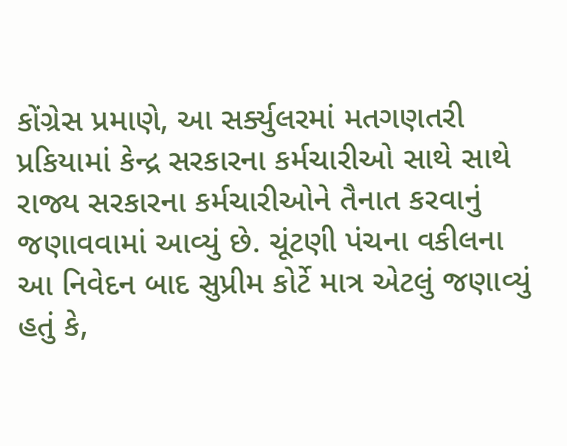કોંગ્રેસ પ્રમાણે, આ સર્ક્યુલરમાં મતગણતરી પ્રકિયામાં કેન્દ્ર સરકારના કર્મચારીઓ સાથે સાથે રાજ્ય સરકારના કર્મચારીઓને તૈનાત કરવાનું જણાવવામાં આવ્યું છે. ચૂંટણી પંચના વકીલના આ નિવેદન બાદ સુપ્રીમ કોર્ટે માત્ર એટલું જણાવ્યું હતું કે,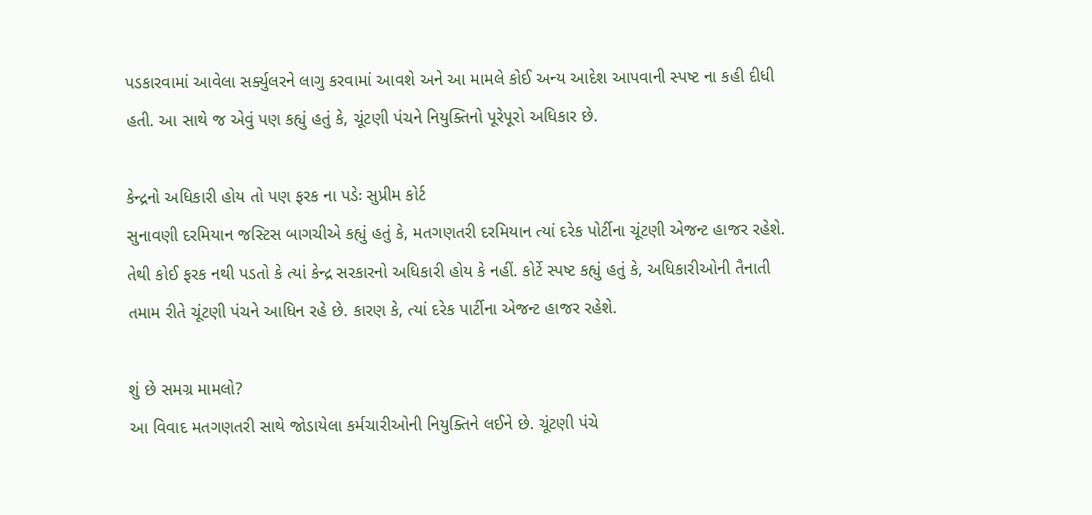પડકારવામાં આવેલા સર્ક્યુલરને લાગુ કરવામાં આવશે અને આ મામલે કોઈ અન્ય આદેશ આપવાની સ્પષ્ટ ના કહી દીધી હતી. આ સાથે જ એવું પણ કહ્યું હતું કે, ચૂંટણી પંચને નિયુક્તિનો પૂરેપૂરો અધિકાર છે.

કેન્દ્રનો અધિકારી હોય તો પણ ફરક ના પડેઃ સુપ્રીમ કોર્ટ
સુનાવણી દરમિયાન જસ્ટિસ બાગચીએ કહ્યું હતું કે, મતગણતરી દરમિયાન ત્યાં દરેક પોર્ટીના ચૂંટણી એજન્ટ હાજર રહેશે. તેથી કોઈ ફરક નથી પડતો કે ત્યાં કેન્દ્ર સરકારનો અધિકારી હોય કે નહીં. કોર્ટે સ્પષ્ટ કહ્યું હતું કે, અધિકારીઓની તૈનાતી તમામ રીતે ચૂંટણી પંચને આધિન રહે છે. કારણ કે, ત્યાં દરેક પાર્ટીના એજન્ટ હાજર રહેશે.

શું છે સમગ્ર મામલો?
આ વિવાદ મતગણતરી સાથે જોડાયેલા કર્મચારીઓની નિયુક્તિને લઈને છે. ચૂંટણી પંચે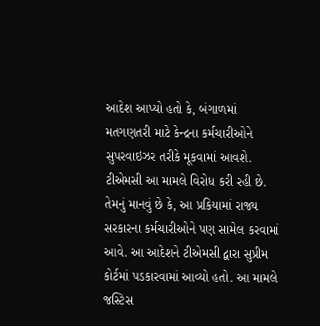આદેશ આપ્યો હતો કે, બંગાળમાં મતગણતરી માટે કેન્દ્રના કર્મચારીઓને સુપરવાઇઝર તરીકે મૂકવામાં આવશે. ટીએમસી આ મામલે વિરોધ કરી રહી છે. તેમનું માનવું છે કે, આ પ્રકિયામાં રાજ્ય સરકારના કર્મચારીઓને પણ સામેલ કરવામાં આવે. આ આદેશને ટીએમસી દ્વારા સુપ્રીમ કોર્ટમાં પડકારવામાં આવ્યો હતો. આ મામલે જસ્ટિસ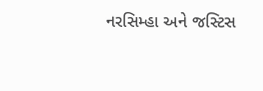નરસિમ્હા અને જસ્ટિસ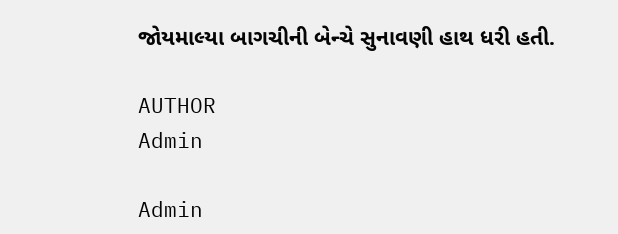જોયમાલ્યા બાગચીની બેન્ચે સુનાવણી હાથ ધરી હતી.

AUTHOR
Admin

Admin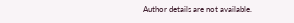Author details are not available.